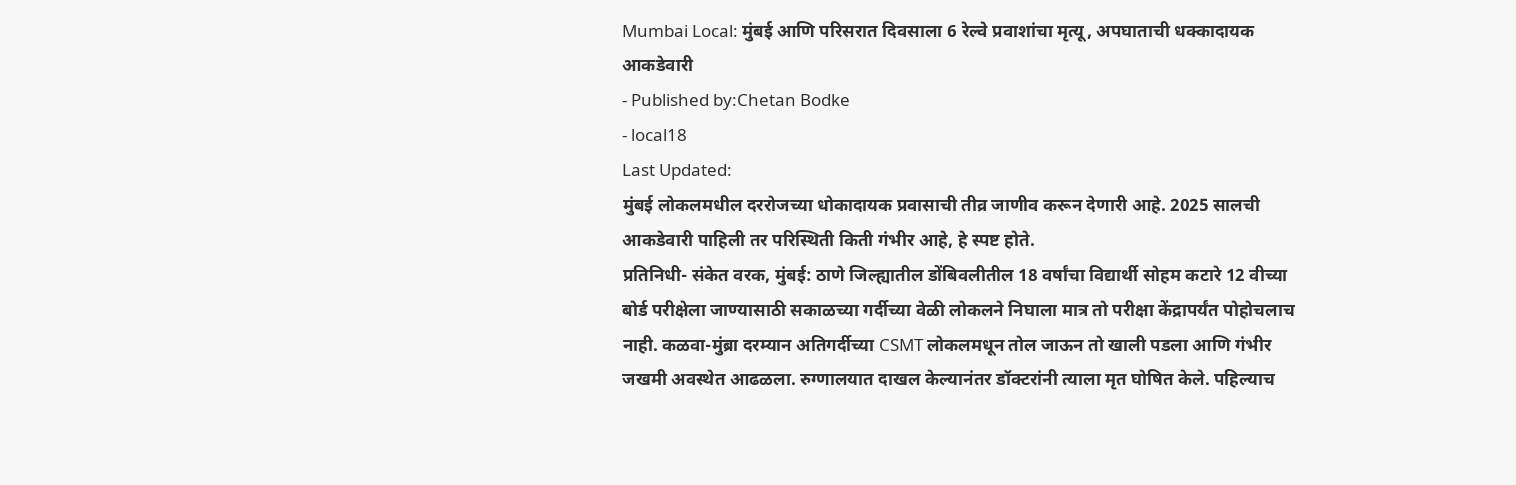Mumbai Local: मुंबई आणि परिसरात दिवसाला 6 रेल्वे प्रवाशांचा मृत्यू, अपघाताची धक्कादायक आकडेवारी
- Published by:Chetan Bodke
- local18
Last Updated:
मुंबई लोकलमधील दररोजच्या धोकादायक प्रवासाची तीव्र जाणीव करून देणारी आहे. 2025 सालची आकडेवारी पाहिली तर परिस्थिती किती गंभीर आहे, हे स्पष्ट होते.
प्रतिनिधी- संकेत वरक, मुंबई: ठाणे जिल्ह्यातील डोंबिवलीतील 18 वर्षांचा विद्यार्थी सोहम कटारे 12 वीच्या बोर्ड परीक्षेला जाण्यासाठी सकाळच्या गर्दीच्या वेळी लोकलने निघाला मात्र तो परीक्षा केंद्रापर्यंत पोहोचलाच नाही. कळवा-मुंब्रा दरम्यान अतिगर्दीच्या CSMT लोकलमधून तोल जाऊन तो खाली पडला आणि गंभीर जखमी अवस्थेत आढळला. रुग्णालयात दाखल केल्यानंतर डॉक्टरांनी त्याला मृत घोषित केले. पहिल्याच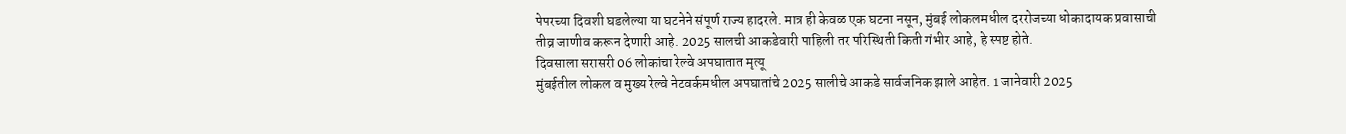पेपरच्या दिवशी घडलेल्या या घटनेने संपूर्ण राज्य हादरले. मात्र ही केवळ एक घटना नसून, मुंबई लोकलमधील दररोजच्या धोकादायक प्रवासाची तीव्र जाणीव करून देणारी आहे. 2025 सालची आकडेवारी पाहिली तर परिस्थिती किती गंभीर आहे, हे स्पष्ट होते.
दिवसाला सरासरी 06 लोकांचा रेल्वे अपघातात मृत्यू
मुंबईतील लोकल व मुख्य रेल्वे नेटवर्कमधील अपघातांचे 2025 सालीचे आकडे सार्वजनिक झाले आहेत. 1 जानेवारी 2025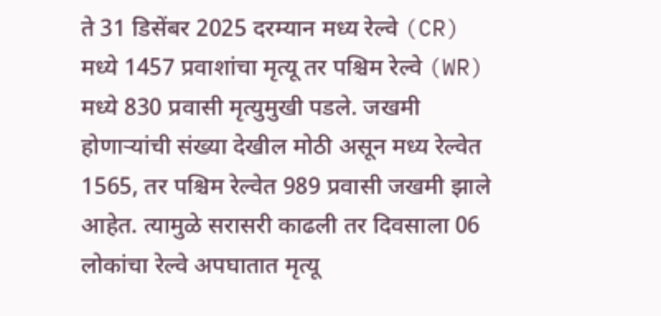ते 31 डिसेंबर 2025 दरम्यान मध्य रेल्वे (CR) मध्ये 1457 प्रवाशांचा मृत्यू तर पश्चिम रेल्वे (WR) मध्ये 830 प्रवासी मृत्युमुखी पडले. जखमी होणाऱ्यांची संख्या देखील मोठी असून मध्य रेल्वेत 1565, तर पश्चिम रेल्वेत 989 प्रवासी जखमी झाले आहेत. त्यामुळे सरासरी काढली तर दिवसाला 06 लोकांचा रेल्वे अपघातात मृत्यू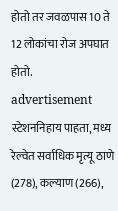होतो तर जवळपास 10 ते 12 लोकांचा रोज अपघात होतो.
advertisement
स्टेशननिहाय पाहता, मध्य रेल्वेत सर्वाधिक मृत्यू ठाणे (278), कल्याण (266),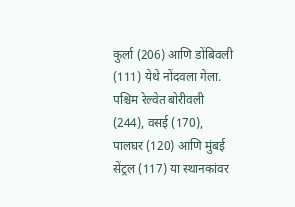कुर्ला (206) आणि डोंबिवली (111) येथे नोंदवला गेला. पश्चिम रेल्वेत बोरीवली (244), वसई (170), पालघर (120) आणि मुंबई सेंट्रल (117) या स्थानकांवर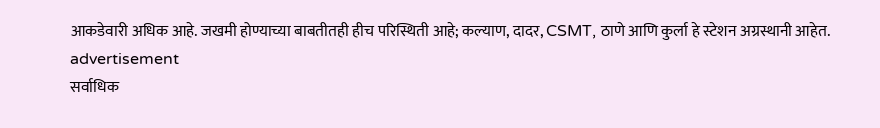आकडेवारी अधिक आहे. जखमी होण्याच्या बाबतीतही हीच परिस्थिती आहे; कल्याण, दादर, CSMT, ठाणे आणि कुर्ला हे स्टेशन अग्रस्थानी आहेत.
advertisement
सर्वाधिक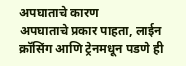अपघाताचे कारण
अपघाताचे प्रकार पाहता, लाईन क्रॉसिंग आणि ट्रेनमधून पडणे ही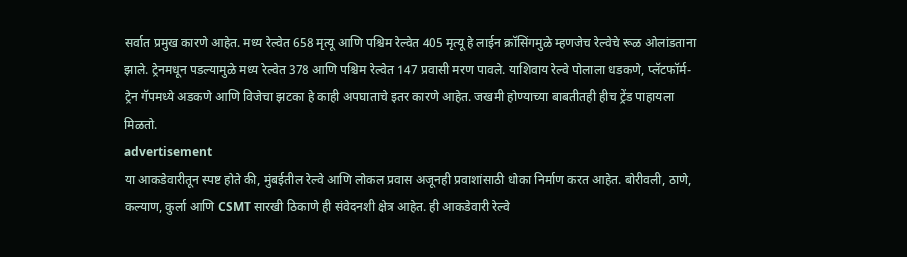सर्वात प्रमुख कारणे आहेत. मध्य रेल्वेत 658 मृत्यू आणि पश्चिम रेल्वेत 405 मृत्यू हे लाईन क्रॉसिंगमुळे म्हणजेच रेल्वेचे रूळ ओलांडताना झाले. ट्रेनमधून पडल्यामुळे मध्य रेल्वेत 378 आणि पश्चिम रेल्वेत 147 प्रवासी मरण पावले. याशिवाय रेल्वे पोलाला धडकणे, प्लॅटफॉर्म-ट्रेन गॅपमध्ये अडकणे आणि विजेचा झटका हे काही अपघाताचे इतर कारणे आहेत. जखमी होण्याच्या बाबतीतही हीच ट्रेंड पाहायला मिळतो.
advertisement
या आकडेवारीतून स्पष्ट होते की, मुंबईतील रेल्वे आणि लोकल प्रवास अजूनही प्रवाशांसाठी धोका निर्माण करत आहेत. बोरीवली, ठाणे, कल्याण, कुर्ला आणि CSMT सारखी ठिकाणे ही संवेदनशी क्षेत्र आहेत. ही आकडेवारी रेल्वे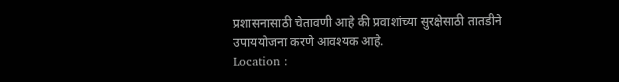प्रशासनासाठी चेतावणी आहे की प्रवाशांच्या सुरक्षेसाठी तातडीने उपाययोजना करणे आवश्यक आहे.
Location :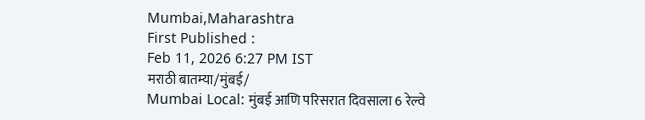Mumbai,Maharashtra
First Published :
Feb 11, 2026 6:27 PM IST
मराठी बातम्या/मुंबई/
Mumbai Local: मुंबई आणि परिसरात दिवसाला 6 रेल्वे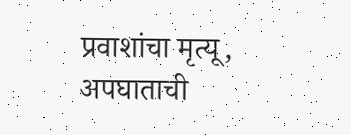प्रवाशांचा मृत्यू, अपघाताची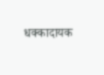धक्कादायक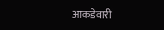आकडेवारी